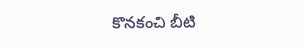కొనకంచి బీటి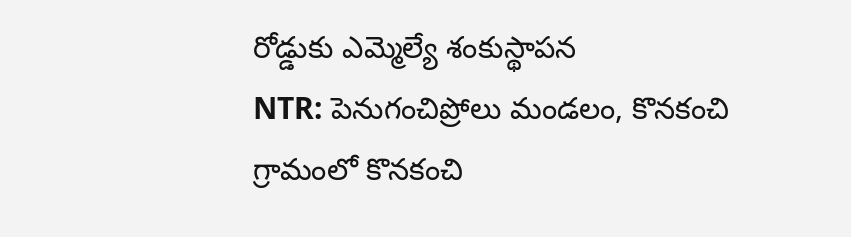రోడ్డుకు ఎమ్మెల్యే శంకుస్థాపన
NTR: పెనుగంచిప్రోలు మండలం, కొనకంచి గ్రామంలో కొనకంచి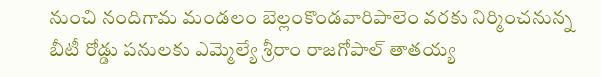నుంచి నందిగామ మండలం బెల్లంకొండవారిపాలెం వరకు నిర్మించనున్న బీటీ రోడ్డు పనులకు ఎమ్మెల్యే శ్రీరాం రాజగోపాల్ తాతయ్య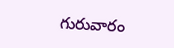గురువారం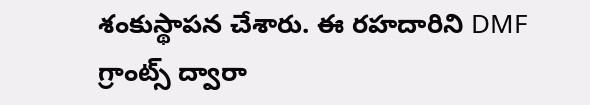శంకుస్థాపన చేశారు. ఈ రహదారిని DMF గ్రాంట్స్ ద్వారా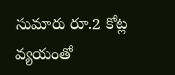సుమారు రూ.2 కోట్ల వ్యయంతో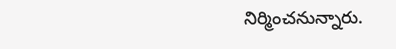నిర్మించనున్నారు.